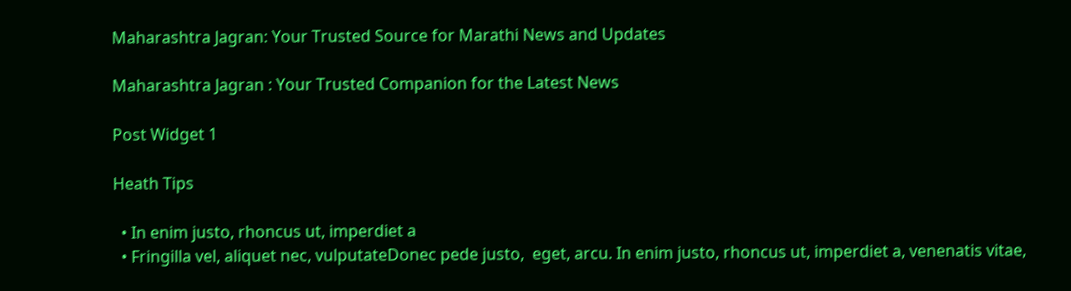Maharashtra Jagran: Your Trusted Source for Marathi News and Updates

Maharashtra Jagran : Your Trusted Companion for the Latest News

Post Widget 1

Heath Tips

  • In enim justo, rhoncus ut, imperdiet a
  • Fringilla vel, aliquet nec, vulputateDonec pede justo,  eget, arcu. In enim justo, rhoncus ut, imperdiet a, venenatis vitae,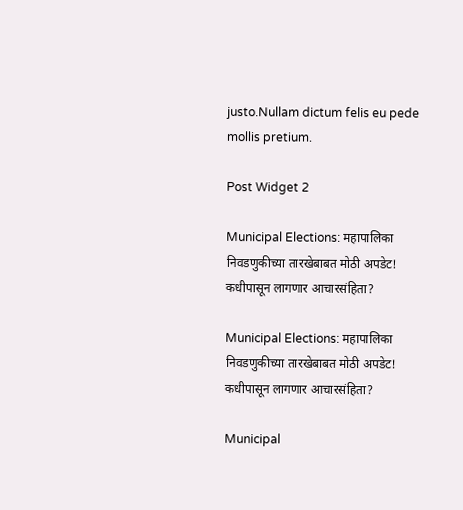justo.Nullam dictum felis eu pede mollis pretium.

Post Widget 2

Municipal Elections: महापालिका निवडणुकीच्या तारखेबाबत मोठी अपडेट! कधीपासून लागणार आचारसंहिता?

Municipal Elections: महापालिका निवडणुकीच्या तारखेबाबत मोठी अपडेट! कधीपासून लागणार आचारसंहिता?

Municipal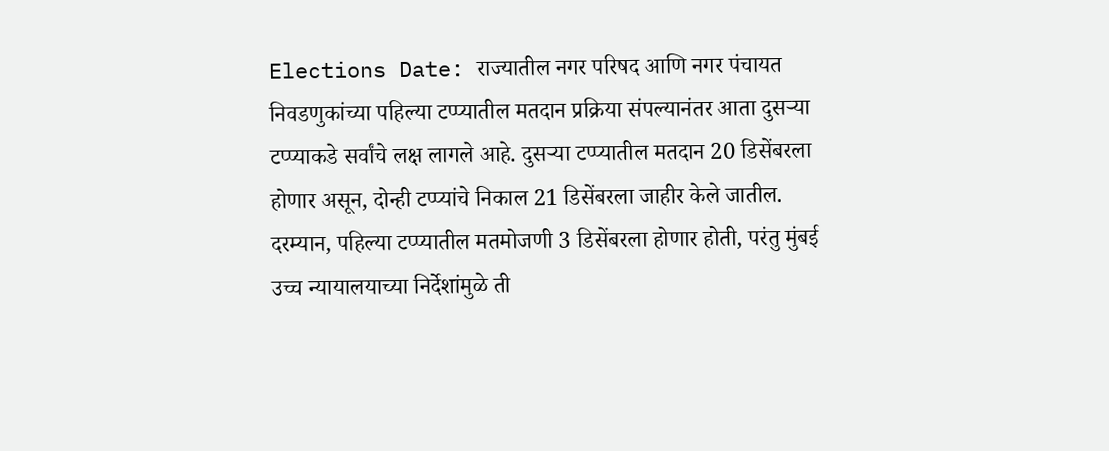Elections Date: राज्यातील नगर परिषद आणि नगर पंचायत निवडणुकांच्या पहिल्या टप्प्यातील मतदान प्रक्रिया संपल्यानंतर आता दुसऱ्या टप्प्याकडे सर्वांचे लक्ष लागले आहे. दुसऱ्या टप्प्यातील मतदान 20 डिसेंबरला होणार असून, दोन्ही टप्प्यांचे निकाल 21 डिसेंबरला जाहीर केले जातील. दरम्यान, पहिल्या टप्प्यातील मतमोजणी 3 डिसेंबरला होणार होती, परंतु मुंबई उच्च न्यायालयाच्या निर्देशांमुळे ती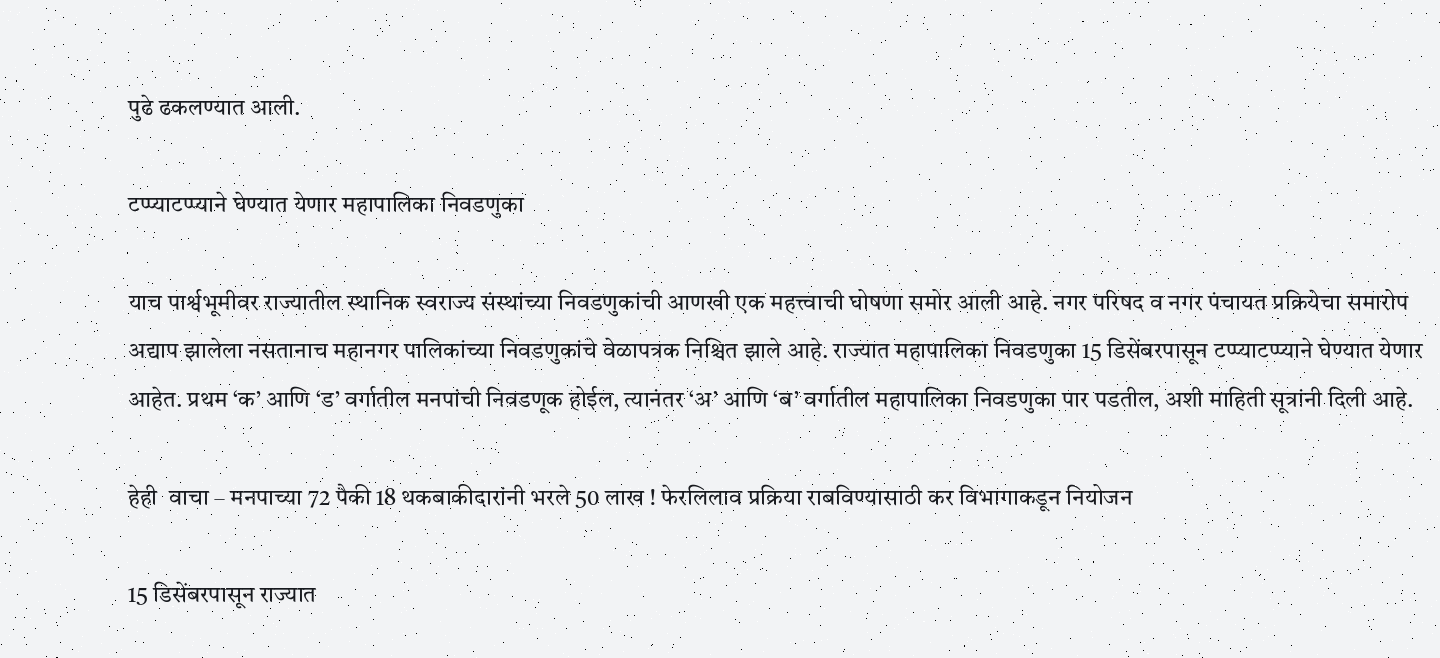पुढे ढकलण्यात आली.

टप्प्याटप्प्याने घेण्यात येणार महापालिका निवडणुका

याच पार्श्वभूमीवर राज्यातील स्थानिक स्वराज्य संस्थांच्या निवडणुकांची आणखी एक महत्त्वाची घोषणा समोर आली आहे. नगर परिषद व नगर पंचायत प्रक्रियेचा समारोप अद्याप झालेला नसतानाच महानगर पालिकांच्या निवडणुकांचे वेळापत्रक निश्चित झाले आहे. राज्यात महापालिका निवडणुका 15 डिसेंबरपासून टप्प्याटप्प्याने घेण्यात येणार आहेत. प्रथम ‘क’ आणि ‘ड’ वर्गातील मनपांची निवडणूक होईल, त्यानंतर ‘अ’ आणि ‘ब’ वर्गातील महापालिका निवडणुका पार पडतील, अशी माहिती सूत्रांनी दिली आहे.

हेही  वाचा – मनपाच्या 72 पैकी 18 थकबाकीदारांनी भरले 50 लाख ! फेरलिलाव प्रक्रिया राबविण्यासाठी कर विभागाकडून नियोजन

15 डिसेंबरपासून राज्यात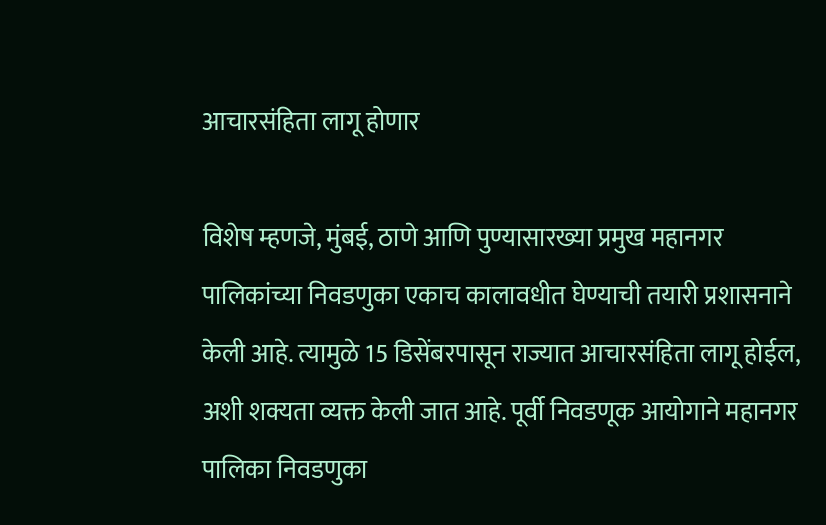आचारसंहिता लागू होणार

विशेष म्हणजे, मुंबई, ठाणे आणि पुण्यासारख्या प्रमुख महानगर पालिकांच्या निवडणुका एकाच कालावधीत घेण्याची तयारी प्रशासनाने केली आहे. त्यामुळे 15 डिसेंबरपासून राज्यात आचारसंहिता लागू होईल, अशी शक्यता व्यक्त केली जात आहे. पूर्वी निवडणूक आयोगाने महानगर पालिका निवडणुका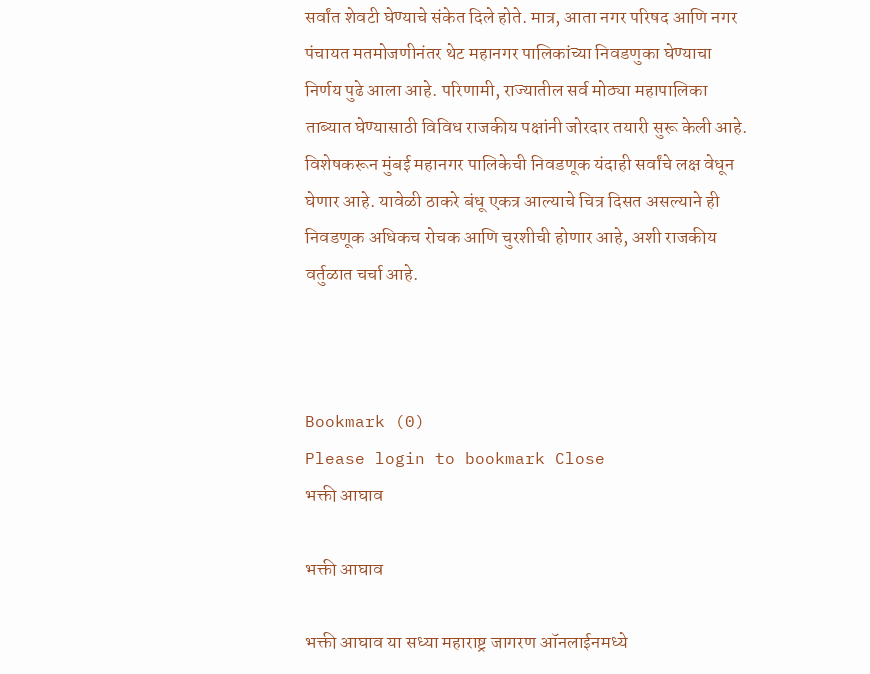सर्वांत शेवटी घेण्याचे संकेत दिले होते. मात्र, आता नगर परिषद आणि नगर पंचायत मतमोजणीनंतर थेट महानगर पालिकांच्या निवडणुका घेण्याचा निर्णय पुढे आला आहे. परिणामी, राज्यातील सर्व मोठ्या महापालिका ताब्यात घेण्यासाठी विविध राजकीय पक्षांनी जोरदार तयारी सुरू केली आहे. विशेषकरून मुंबई महानगर पालिकेची निवडणूक यंदाही सर्वांचे लक्ष वेधून घेणार आहे. यावेळी ठाकरे बंधू एकत्र आल्याचे चित्र दिसत असल्याने ही निवडणूक अधिकच रोचक आणि चुरशीची होणार आहे, अशी राजकीय वर्तुळात चर्चा आहे.



Bookmark (0)
Please login to bookmark Close
भक्ती आघाव

भक्ती आघाव

भक्ती आघाव या सध्या महाराष्ट्र जागरण ऑनलाईनमध्ये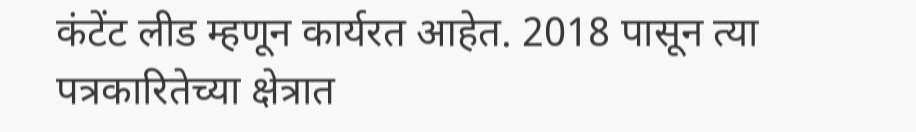कंटेंट लीड म्हणून कार्यरत आहेत. 2018 पासून त्या पत्रकारितेच्या क्षेत्रात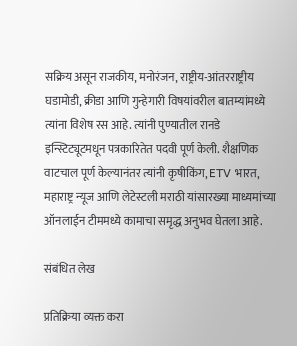सक्रिय असून राजकीय, मनोरंजन, राष्ट्रीय-आंतरराष्ट्रीय घडामोडी, क्रीडा आणि गुन्हेगारी विषयांवरील बातम्यांमध्ये त्यांना विशेष रस आहे. त्यांनी पुण्यातील रानडे इन्स्टिट्यूटमधून पत्रकारितेत पदवी पूर्ण केली. शैक्षणिक वाटचाल पूर्ण केल्यानंतर त्यांनी कृषीकिंग, ETV भारत, महाराष्ट्र न्यूज आणि लेटेस्टली मराठी यांसारख्या माध्यमांच्या ऑनलाईन टीममध्ये कामाचा समृद्ध अनुभव घेतला आहे.

संबंधित लेख

प्रतिक्रिया व्यक्त करा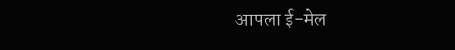आपला ई-मेल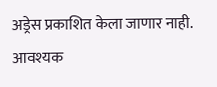अड्रेस प्रकाशित केला जाणार नाही. आवश्यक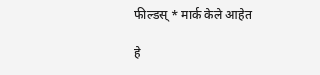फील्डस् * मार्क केले आहेत

हे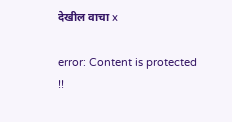देखील वाचा x

error: Content is protected !!